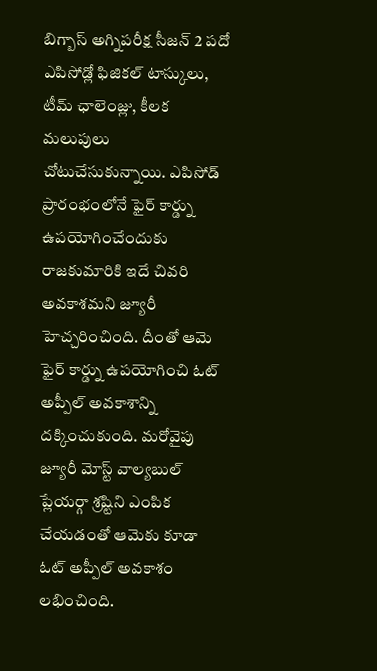బిగ్బాస్ అగ్నిపరీక్ష సీజన్ 2 పదో ఎపిసోడ్లో ఫిజికల్ టాస్కులు, టీమ్ ఛాలెంజ్లు, కీలక మలుపులు చోటుచేసుకున్నాయి. ఎపిసోడ్ ప్రారంభంలోనే ఫైర్ కార్డ్ను ఉపయోగించేందుకు రాజకుమారికి ఇదే చివరి అవకాశమని జ్యూరీ హెచ్చరించింది. దీంతో ఆమె ఫైర్ కార్డ్ను ఉపయోగించి ఓట్ అప్పీల్ అవకాశాన్ని దక్కించుకుంది. మరోవైపు జ్యూరీ మోస్ట్ వాల్యబుల్ ప్లేయర్గా శ్రష్టిని ఎంపిక చేయడంతో ఆమెకు కూడా ఓట్ అప్పీల్ అవకాశం లభించింది.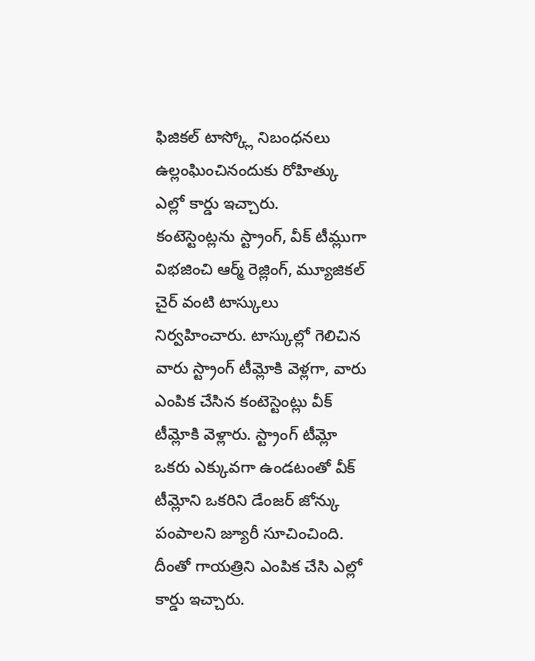ఫిజికల్ టాస్క్లో నిబంధనలు ఉల్లంఘించినందుకు రోహిత్కు ఎల్లో కార్డు ఇచ్చారు.
కంటెస్టెంట్లను స్ట్రాంగ్, వీక్ టీమ్లుగా విభజించి ఆర్మ్ రెజ్లింగ్, మ్యూజికల్ చైర్ వంటి టాస్కులు నిర్వహించారు. టాస్కుల్లో గెలిచిన వారు స్ట్రాంగ్ టీమ్లోకి వెళ్లగా, వారు ఎంపిక చేసిన కంటెస్టెంట్లు వీక్ టీమ్లోకి వెళ్లారు. స్ట్రాంగ్ టీమ్లో ఒకరు ఎక్కువగా ఉండటంతో వీక్ టీమ్లోని ఒకరిని డేంజర్ జోన్కు పంపాలని జ్యూరీ సూచించింది. దీంతో గాయత్రిని ఎంపిక చేసి ఎల్లో కార్డు ఇచ్చారు.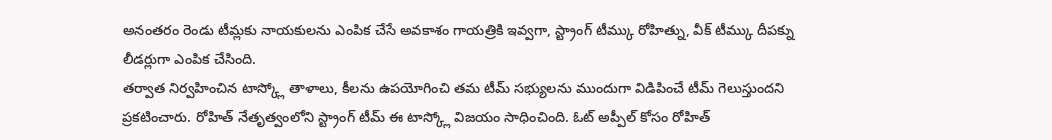అనంతరం రెండు టీమ్లకు నాయకులను ఎంపిక చేసే అవకాశం గాయత్రికి ఇవ్వగా, స్ట్రాంగ్ టీమ్కు రోహిత్ను, వీక్ టీమ్కు దీపక్ను లీడర్లుగా ఎంపిక చేసింది.
తర్వాత నిర్వహించిన టాస్క్లో తాళాలు, కీలను ఉపయోగించి తమ టీమ్ సభ్యులను ముందుగా విడిపించే టీమ్ గెలుస్తుందని ప్రకటించారు. రోహిత్ నేతృత్వంలోని స్ట్రాంగ్ టీమ్ ఈ టాస్క్లో విజయం సాధించింది. ఓట్ అప్పీల్ కోసం రోహిత్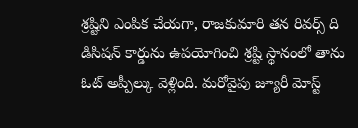శ్రష్టిని ఎంపిక చేయగా, రాజకుమారి తన రివర్స్ ది డిసిషన్ కార్డును ఉపయోగించి శ్రష్టి స్థానంలో తాను ఓట్ అప్పీల్కు వెళ్లింది. మరోవైపు జ్యూరీ మోస్ట్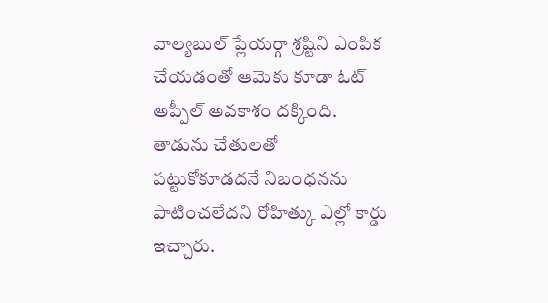వాల్యబుల్ ప్లేయర్గా శ్రష్టిని ఎంపిక చేయడంతో ఆమెకు కూడా ఓట్ అప్పీల్ అవకాశం దక్కింది. తాడును చేతులతో పట్టుకోకూడదనే నిబంధనను పాటించలేదని రోహిత్కు ఎల్లో కార్డు ఇచ్చారు.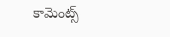కామెంట్స్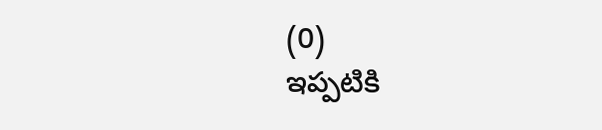(0)
ఇప్పటికి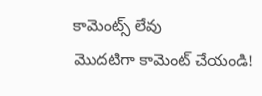కామెంట్స్ లేవు
మొదటిగా కామెంట్ చేయండి!